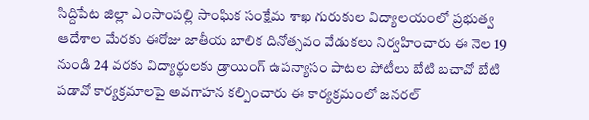సిద్దిపేట జిల్లా ఎంసాంపల్లి సాంఘిక సంక్షేమ శాఖ గురుకుల విద్యాలయంలో ప్రభుత్వ ఆదేశాల మేరకు ఈరోజు జాతీయ బాలిక దినోత్సవం వేడుకలు నిర్వహించారు ఈ నెల 19 నుండి 24 వరకు విద్యార్థులకు డ్రాయింగ్ ఉపన్యాసం పాటల పోటీలు బేటి బచావో బేటి పడావో కార్యక్రమాలపై అవగాహన కల్పించారు ఈ కార్యక్రమంలో జనరల్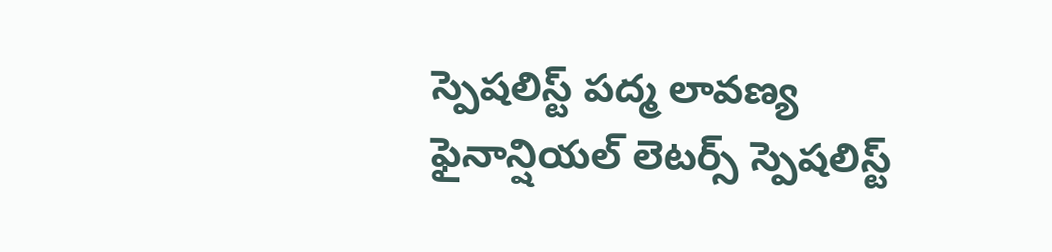స్పెషలిస్ట్ పద్మ లావణ్య ఫైనాన్షియల్ లెటర్స్ స్పెషలిస్ట్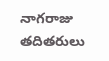నాగరాజు తదితరులు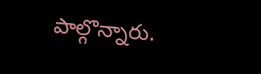పాల్గొన్నారు.